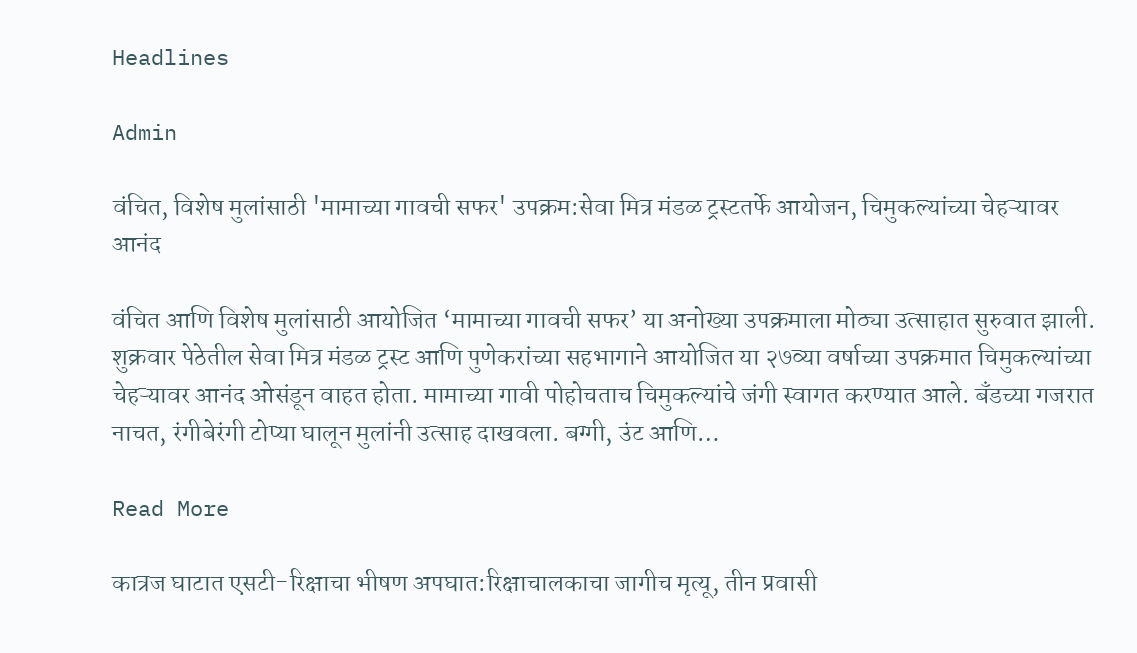Headlines

Admin

वंचित, विशेष मुलांसाठी 'मामाच्या गावची सफर' उपक्रम:सेवा मित्र मंडळ ट्रस्टतर्फे आयोजन, चिमुकल्यांच्या चेहऱ्यावर आनंद

वंचित आणि विशेष मुलांसाठी आयोजित ‘मामाच्या गावची सफर’ या अनोख्या उपक्रमाला मोठ्या उत्साहात सुरुवात झाली. शुक्रवार पेठेतील सेवा मित्र मंडळ ट्रस्ट आणि पुणेकरांच्या सहभागाने आयोजित या २७व्या वर्षाच्या उपक्रमात चिमुकल्यांच्या चेहऱ्यावर आनंद ओसंडून वाहत होता. मामाच्या गावी पोहोचताच चिमुकल्यांचे जंगी स्वागत करण्यात आले. बँडच्या गजरात नाचत, रंगीबेरंगी टोप्या घालून मुलांनी उत्साह दाखवला. बग्गी, उंट आणि…

Read More

कात्रज घाटात एसटी-रिक्षाचा भीषण अपघात:रिक्षाचालकाचा जागीच मृत्यू, तीन प्रवासी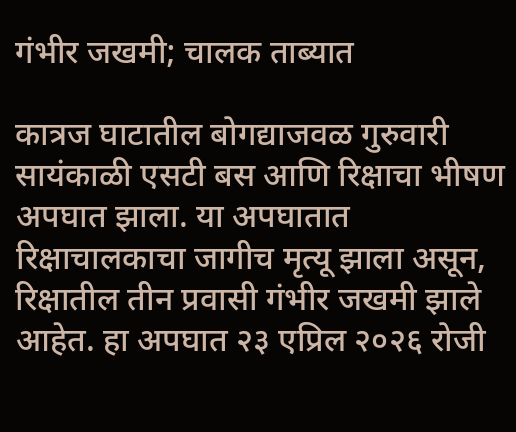गंभीर जखमी; चालक ताब्यात

कात्रज घाटातील बोगद्याजवळ गुरुवारी सायंकाळी एसटी बस आणि रिक्षाचा भीषण अपघात झाला. या अपघातात रिक्षाचालकाचा जागीच मृत्यू झाला असून, रिक्षातील तीन प्रवासी गंभीर जखमी झाले आहेत. हा अपघात २३ एप्रिल २०२६ रोजी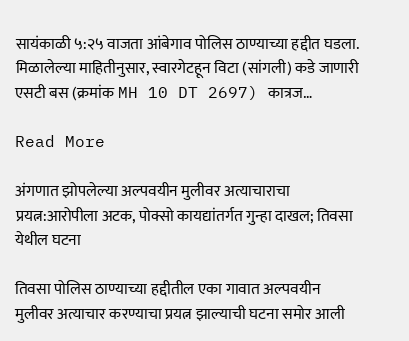सायंकाळी ५:२५ वाजता आंबेगाव पोलिस ठाण्याच्या हद्दीत घडला. मिळालेल्या माहितीनुसार, स्वारगेटहून विटा (सांगली) कडे जाणारी एसटी बस (क्रमांक MH 10 DT 2697) कात्रज…

Read More

अंगणात झोपलेल्या अल्पवयीन मुलीवर अत्याचाराचा प्रयत्न:आरोपीला अटक, पोक्सो कायद्यांतर्गत गुन्हा दाखल; तिवसा येथील घटना

तिवसा पोलिस ठाण्याच्या हद्दीतील एका गावात अल्पवयीन मुलीवर अत्याचार करण्याचा प्रयत्न झाल्याची घटना समोर आली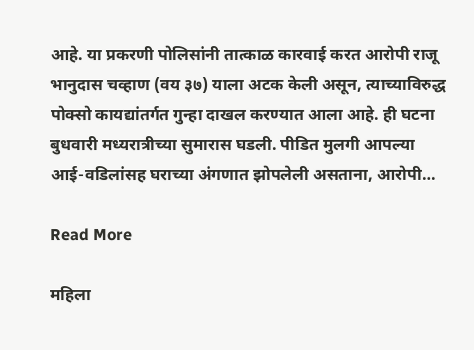आहे. या प्रकरणी पोलिसांनी तात्काळ कारवाई करत आरोपी राजू भानुदास चव्हाण (वय ३७) याला अटक केली असून, त्याच्याविरुद्ध पोक्सो कायद्यांतर्गत गुन्हा दाखल करण्यात आला आहे. ही घटना बुधवारी मध्यरात्रीच्या सुमारास घडली. पीडित मुलगी आपल्या आई-वडिलांसह घराच्या अंगणात झोपलेली असताना, आरोपी…

Read More

महिला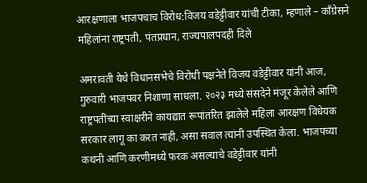आरक्षणाला भाजपचाच विरोध:विजय वडेट्टीवार यांची टीका, म्हणाले – काँग्रेसने महिलांना राष्ट्रपती, पंतप्रधान, राज्यपालपदही दिले

अमरावती येथे विधानसभेचे विरोधी पक्षनेते विजय वडेट्टीवार यांनी आज, गुरुवारी भाजपवर निशाणा साधला. २०२३ मध्ये संसदेने मंजूर केलेले आणि राष्ट्रपतींच्या स्वाक्षरीने कायद्यात रूपांतरित झालेले महिला आरक्षण विधेयक सरकार लागू का करत नाही, असा सवाल त्यांनी उपस्थित केला. भाजपच्या कथनी आणि करणीमध्ये फरक असल्याचे वडेट्टीवार यांनी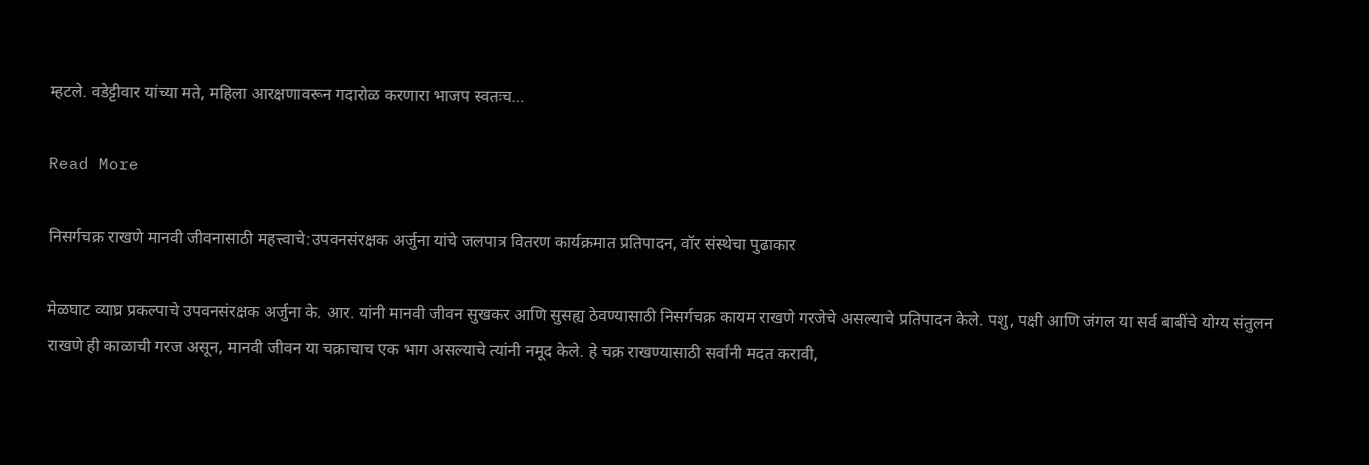म्हटले. वडेट्टीवार यांच्या मते, महिला आरक्षणावरून गदारोळ करणारा भाजप स्वतःच…

Read More

निसर्गचक्र राखणे मानवी जीवनासाठी महत्त्वाचे:उपवनसंरक्षक अर्जुना यांचे जलपात्र वितरण कार्यक्रमात प्रतिपादन, वॉर संस्थेचा पुढाकार

मेळघाट व्याघ्र प्रकल्पाचे उपवनसंरक्षक अर्जुना के. आर. यांनी मानवी जीवन सुखकर आणि सुसह्य ठेवण्यासाठी निसर्गचक्र कायम राखणे गरजेचे असल्याचे प्रतिपादन केले. पशु, पक्षी आणि जंगल या सर्व बाबींचे योग्य संतुलन राखणे ही काळाची गरज असून, मानवी जीवन या चक्राचाच एक भाग असल्याचे त्यांनी नमूद केले. हे चक्र राखण्यासाठी सर्वांनी मदत करावी,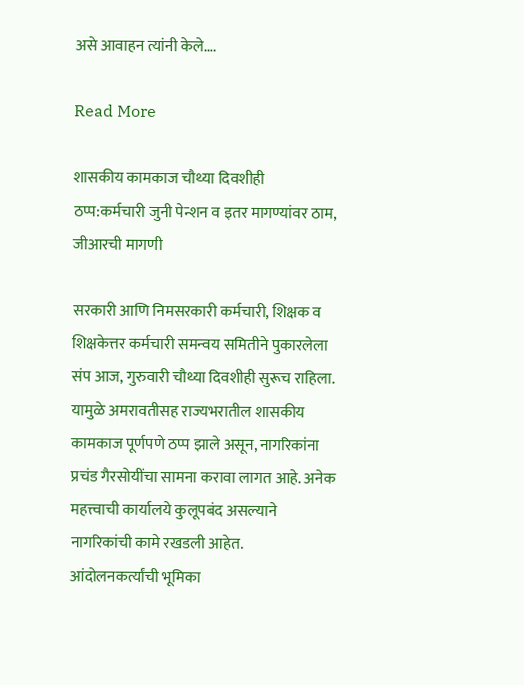असे आवाहन त्यांनी केले….

Read More

शासकीय कामकाज चौथ्या दिवशीही ठप्प:कर्मचारी जुनी पेन्शन व इतर मागण्यांवर ठाम, जीआरची मागणी

सरकारी आणि निमसरकारी कर्मचारी, शिक्षक व शिक्षकेत्तर कर्मचारी समन्वय समितीने पुकारलेला संप आज, गुरुवारी चौथ्या दिवशीही सुरूच राहिला. यामुळे अमरावतीसह राज्यभरातील शासकीय कामकाज पूर्णपणे ठप्प झाले असून, नागरिकांना प्रचंड गैरसोयींचा सामना करावा लागत आहे. अनेक महत्त्वाची कार्यालये कुलूपबंद असल्याने नागरिकांची कामे रखडली आहेत. आंदोलनकर्त्यांची भूमिका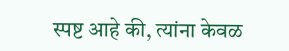स्पष्ट आहे की, त्यांना केवळ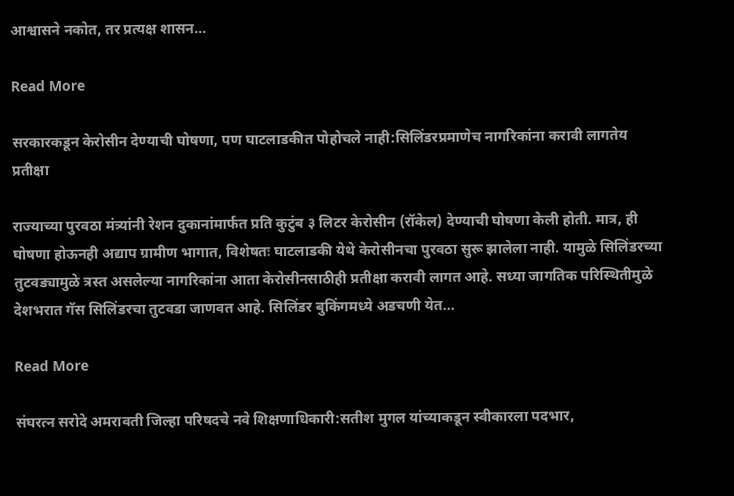आश्वासने नकोत, तर प्रत्यक्ष शासन…

Read More

सरकारकडून केरोसीन देण्याची घोषणा, पण घाटलाडकीत पोहोचले नाही:सिलिंडरप्रमाणेच नागरिकांना करावी लागतेय प्रतीक्षा

राज्याच्या पुरवठा मंत्र्यांनी रेशन दुकानांमार्फत प्रति कुटुंब ३ लिटर केरोसीन (रॉकेल) देण्याची घोषणा केली होती. मात्र, ही घोषणा होऊनही अद्याप ग्रामीण भागात, विशेषतः घाटलाडकी येथे केरोसीनचा पुरवठा सुरू झालेला नाही. यामुळे सिलिंडरच्या तुटवड्यामुळे त्रस्त असलेल्या नागरिकांना आता केरोसीनसाठीही प्रतीक्षा करावी लागत आहे. सध्या जागतिक परिस्थितीमुळे देशभरात गॅस सिलिंडरचा तुटवडा जाणवत आहे. सिलिंडर बुकिंगमध्ये अडचणी येत…

Read More

संघरत्न सरोदे अमरावती जिल्हा परिषदचे नवे शिक्षणाधिकारी:सतीश मुगल यांच्याकडून स्वीकारला पदभार,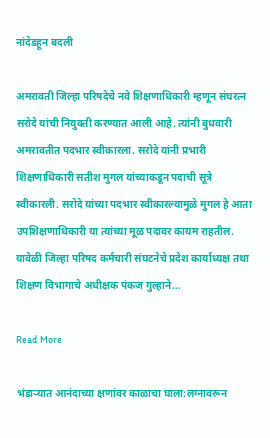नांदेडहून बदली

अमरावती जिल्हा परिषदेचे नवे शिक्षणाधिकारी म्हणून संघरत्न सरोदे यांची नियुक्ती करण्यात आली आहे. त्यांनी बुधवारी अमरावतीत पदभार स्वीकारला. सरोदे यांनी प्रभारी शिक्षणाधिकारी सतीश मुगल यांच्याकडून पदाची सूत्रे स्वीकारली. सरोदे यांच्या पदभार स्वीकारल्यामुळे मुगल हे आता उपशिक्षणाधिकारी या त्यांच्या मूळ पदावर कायम राहतील. यावेळी जिल्हा परिषद कर्मचारी संघटनेचे प्रदेश कार्याध्यक्ष तथा शिक्षण विभागाचे अधीक्षक पंकज गुल्हाने…

Read More

भंडाऱ्यात आनंदाच्या क्षणांवर काळाचा घाला:लग्नावरून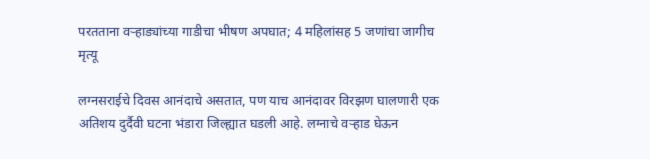परतताना वऱ्हाड्यांच्या गाडीचा भीषण अपघात; 4 महिलांसह 5 जणांचा जागीच मृत्यू

लग्नसराईचे दिवस आनंदाचे असतात, पण याच आनंदावर विरझण घालणारी एक अतिशय दुर्दैवी घटना भंडारा जिल्ह्यात घडली आहे. लग्नाचे वऱ्हाड घेऊन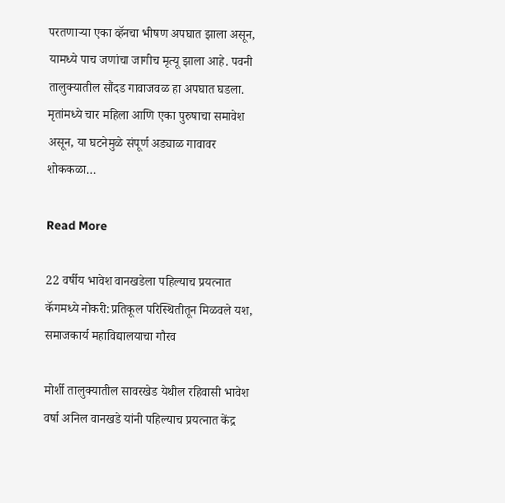परतणाऱ्या एका व्हॅनचा भीषण अपघात झाला असून, यामध्ये पाच जणांचा जागीच मृत्यू झाला आहे. पवनी तालुक्यातील सौंदड गावाजवळ हा अपघात घडला. मृतांमध्ये चार महिला आणि एका पुरुषाचा समावेश असून, या घटनेमुळे संपूर्ण अड्याळ गावावर शोककळा…

Read More

22 वर्षीय भावेश वानखडेला पहिल्याच प्रयत्नात कॅगमध्ये नोकरी:प्रतिकूल परिस्थितीतून मिळवले यश, समाजकार्य महाविद्यालयाचा गौरव

मोर्शी तालुक्यातील सावरखेड येथील रहिवासी भावेश वर्षा अनिल वानखडे यांनी पहिल्याच प्रयत्नात केंद्र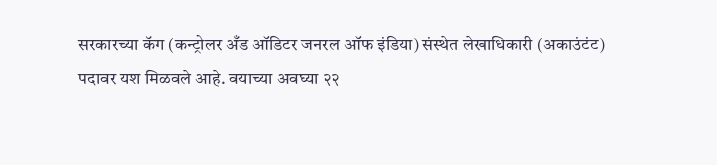सरकारच्या कॅग (कन्ट्रोलर अँड ऑडिटर जनरल ऑफ इंडिया) संस्थेत लेखाधिकारी (अकाउंटंट) पदावर यश मिळवले आहे. वयाच्या अवघ्या २२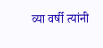व्या वर्षी त्यांनी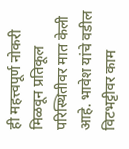ही महत्त्वपूर्ण नोकरी मिळवून प्रतिकूल परिस्थितीवर मात केली आहे. भावेश यांचे वडील विटभट्टीवर काम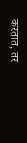करतात, तर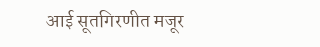आई सूतगिरणीत मजूर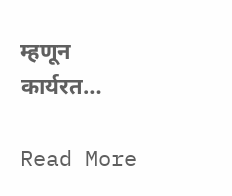म्हणून कार्यरत…

Read More